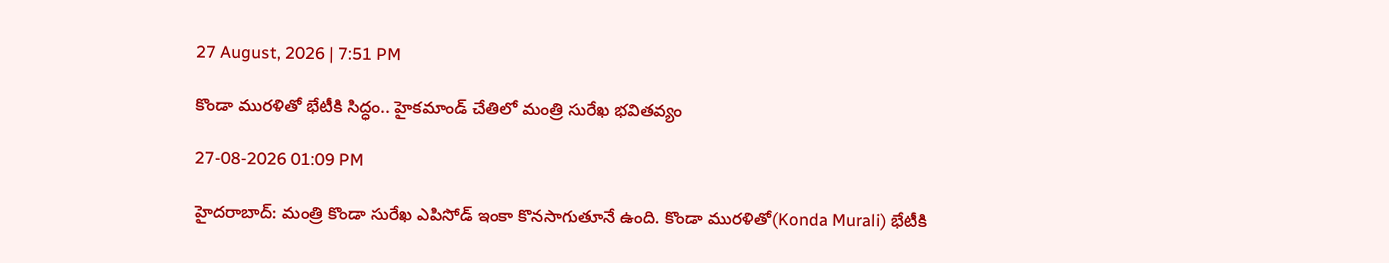27 August, 2026 | 7:51 PM

కొండా మురళితో భేటీకి సిద్ధం.. హైకమాండ్ చేతిలో మంత్రి సురేఖ భవితవ్యం

27-08-2026 01:09 PM

హైదరాబాద్: మంత్రి కొండా సురేఖ ఎపిసోడ్ ఇంకా కొనసాగుతూనే ఉంది. కొండా మురళితో(Konda Murali) భేటీకి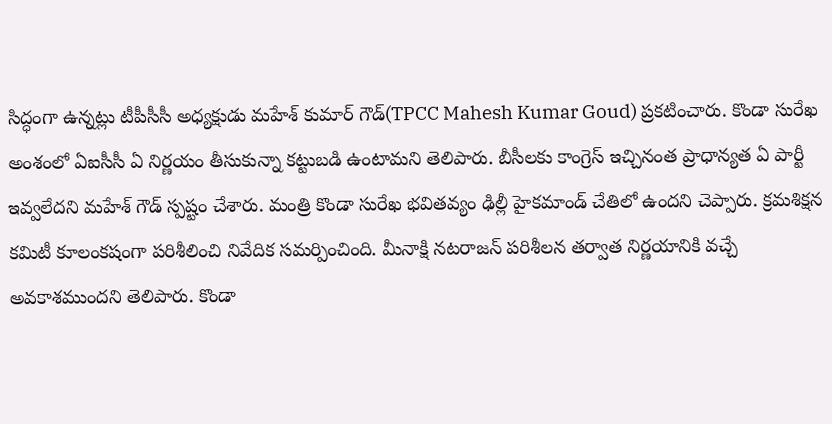సిద్ధంగా ఉన్నట్లు టీపీసీసీ అధ్యక్షుడు మహేశ్ కుమార్ గౌడ్(TPCC Mahesh Kumar Goud) ప్రకటించారు. కొండా సురేఖ అంశంలో ఏఐసీసీ ఏ నిర్ణయం తీసుకున్నా కట్టుబడి ఉంటామని తెలిపారు. బీసీలకు కాంగ్రెస్ ఇచ్చినంత ప్రాధాన్యత ఏ పార్టీ ఇవ్వలేదని మహేశ్ గౌడ్ స్పష్టం చేశారు. మంత్రి కొండా సురేఖ భవితవ్యం ఢిల్లీ హైకమాండ్ చేతిలో ఉందని చెప్పారు. క్రమశిక్షన కమిటీ కూలంకషంగా పరిశీలించి నివేదిక సమర్పించింది. మీనాక్షి నటరాజన్ పరిశీలన తర్వాత నిర్ణయానికి వచ్చే అవకాశముందని తెలిపారు. కొండా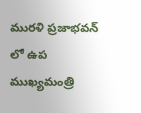మురళి ప్రజాభవన్ లో ఉప ముఖ్యమంత్రి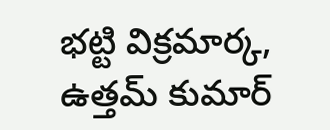భట్టి విక్రమార్క, ఉత్తమ్ కుమార్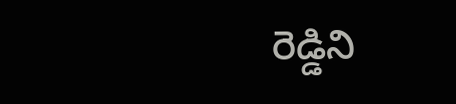రెడ్డిని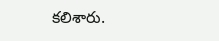కలిశారు.